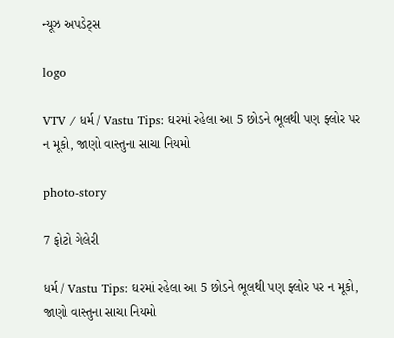ન્યૂઝ અપડેટ્સ

logo

VTV / ધર્મ / Vastu Tips: ઘરમાં રહેલા આ 5 છોડને ભૂલથી પણ ફ્લોર પર ન મૂકો, જાણો વાસ્તુના સાચા નિયમો

photo-story

7 ફોટો ગેલેરી

ધર્મ / Vastu Tips: ઘરમાં રહેલા આ 5 છોડને ભૂલથી પણ ફ્લોર પર ન મૂકો, જાણો વાસ્તુના સાચા નિયમો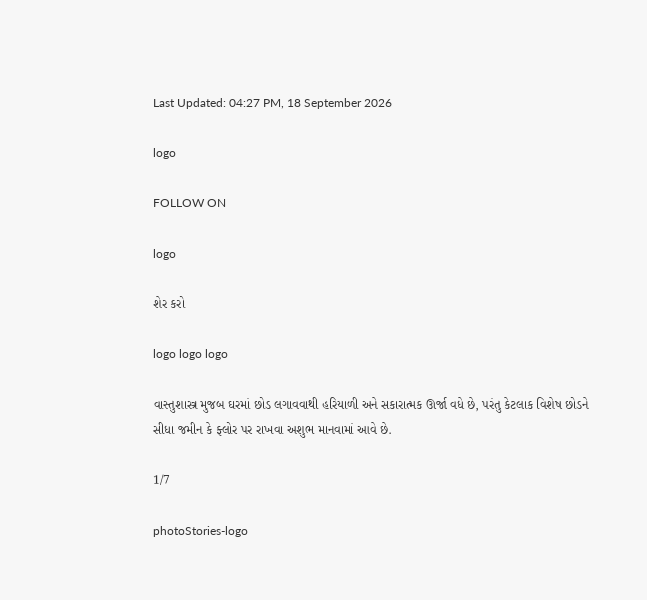Last Updated: 04:27 PM, 18 September 2026

logo

FOLLOW ON

logo

શેર કરો

logo logo logo

વાસ્તુશાસ્ત્ર મુજબ ઘરમાં છોડ લગાવવાથી હરિયાળી અને સકારાત્મક ઊર્જા વધે છે, પરંતુ કેટલાક વિશેષ છોડને સીધા જમીન કે ફ્લોર પર રાખવા અશુભ માનવામાં આવે છે.

1/7

photoStories-logo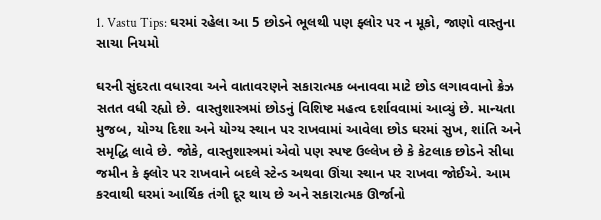1. Vastu Tips: ઘરમાં રહેલા આ 5 છોડને ભૂલથી પણ ફ્લોર પર ન મૂકો, જાણો વાસ્તુના સાચા નિયમો

ઘરની સુંદરતા વધારવા અને વાતાવરણને સકારાત્મક બનાવવા માટે છોડ લગાવવાનો ક્રેઝ સતત વધી રહ્યો છે. વાસ્તુશાસ્ત્રમાં છોડનું વિશિષ્ટ મહત્વ દર્શાવવામાં આવ્યું છે. માન્યતા મુજબ, યોગ્ય દિશા અને યોગ્ય સ્થાન પર રાખવામાં આવેલા છોડ ઘરમાં સુખ, શાંતિ અને સમૃદ્ધિ લાવે છે. જોકે, વાસ્તુશાસ્ત્રમાં એવો પણ સ્પષ્ટ ઉલ્લેખ છે કે કેટલાક છોડને સીધા જમીન કે ફ્લોર પર રાખવાને બદલે સ્ટેન્ડ અથવા ઊંચા સ્થાન પર રાખવા જોઈએ. આમ કરવાથી ઘરમાં આર્થિક તંગી દૂર થાય છે અને સકારાત્મક ઊર્જાનો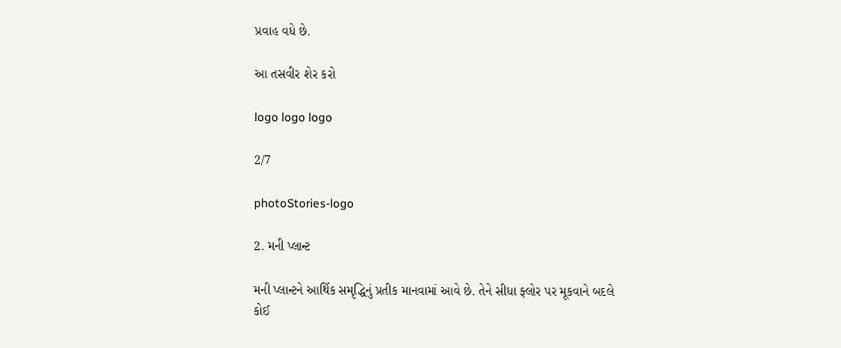પ્રવાહ વધે છે.

આ તસવીર શેર કરો

logo logo logo

2/7

photoStories-logo

2. મની પ્લાન્ટ

મની પ્લાન્ટને આર્થિક સમૃદ્ધિનું પ્રતીક માનવામાં આવે છે. તેને સીધા ફ્લોર પર મૂકવાને બદલે કોઈ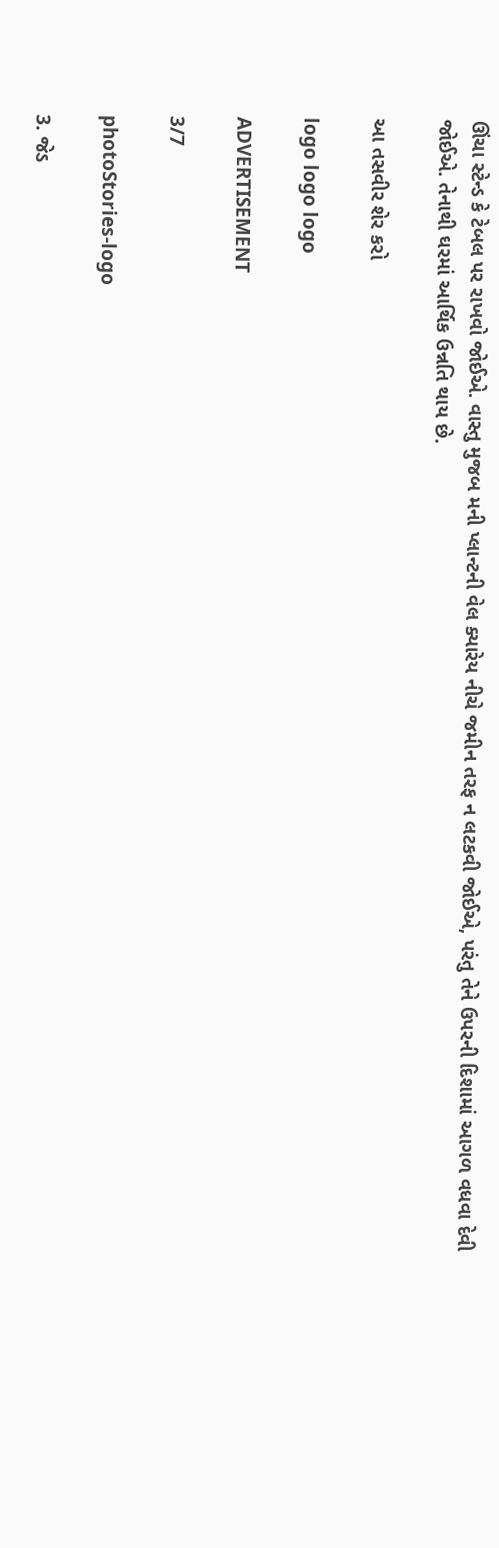ઊંચા સ્ટેન્ડ કે ટેબલ પર રાખવો જોઈએ. વાસ્તુ મુજબ મની પ્લાન્ટની વેલ ક્યારેય નીચે જમીન તરફ ન લટકવી જોઈએ, પરંતુ તેને ઉપરની દિશામાં આગળ વધવા દેવી જોઈએ. તેનાથી ઘરમાં આર્થિક ઉન્નતિ થાય છે.

આ તસવીર શેર કરો

logo logo logo

ADVERTISEMENT

3/7

photoStories-logo

3. જેડ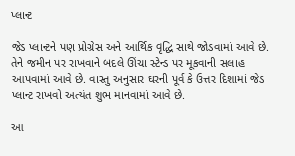પ્લાન્ટ

જેડ પ્લાન્ટને પણ પ્રોગ્રેસ અને આર્થિક વૃદ્ધિ સાથે જોડવામાં આવે છે. તેને જમીન પર રાખવાને બદલે ઊંચા સ્ટેન્ડ પર મૂકવાની સલાહ આપવામાં આવે છે. વાસ્તુ અનુસાર ઘરની પૂર્વ કે ઉત્તર દિશામાં જેડ પ્લાન્ટ રાખવો અત્યંત શુભ માનવામાં આવે છે.

આ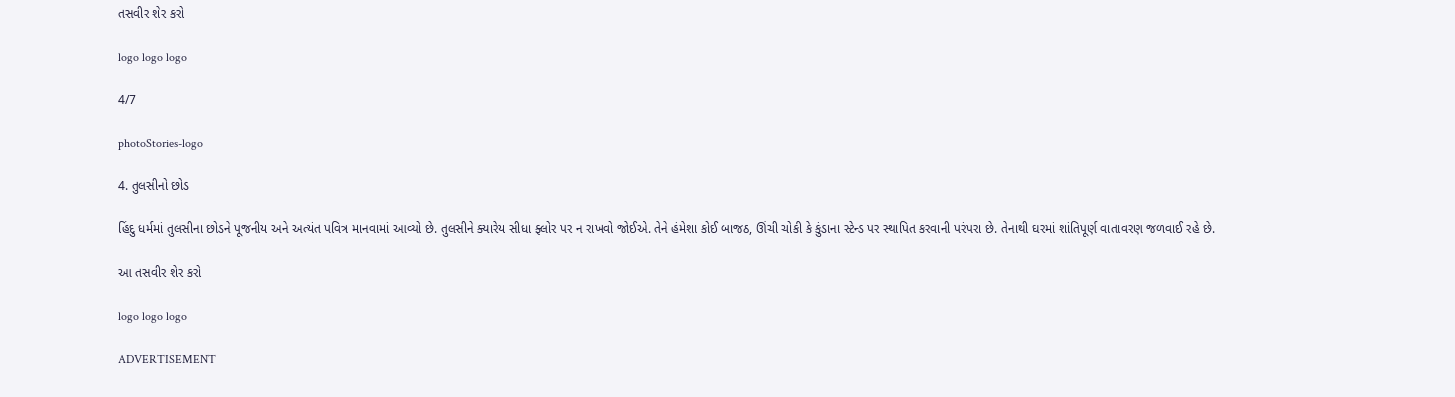તસવીર શેર કરો

logo logo logo

4/7

photoStories-logo

4. તુલસીનો છોડ

હિંદુ ધર્મમાં તુલસીના છોડને પૂજનીય અને અત્યંત પવિત્ર માનવામાં આવ્યો છે. તુલસીને ક્યારેય સીધા ફ્લોર પર ન રાખવો જોઈએ. તેને હંમેશા કોઈ બાજઠ, ઊંચી ચોકી કે કુંડાના સ્ટેન્ડ પર સ્થાપિત કરવાની પરંપરા છે. તેનાથી ઘરમાં શાંતિપૂર્ણ વાતાવરણ જળવાઈ રહે છે.

આ તસવીર શેર કરો

logo logo logo

ADVERTISEMENT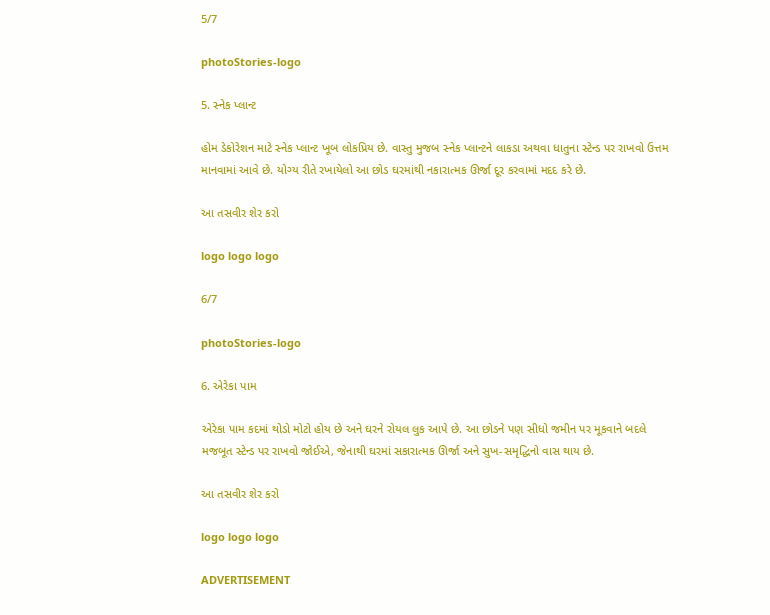5/7

photoStories-logo

5. સ્નેક પ્લાન્ટ

હોમ ડેકોરેશન માટે સ્નેક પ્લાન્ટ ખૂબ લોકપ્રિય છે. વાસ્તુ મુજબ સ્નેક પ્લાન્ટને લાકડા અથવા ધાતુના સ્ટેન્ડ પર રાખવો ઉત્તમ માનવામાં આવે છે. યોગ્ય રીતે રખાયેલો આ છોડ ઘરમાંથી નકારાત્મક ઊર્જા દૂર કરવામાં મદદ કરે છે.

આ તસવીર શેર કરો

logo logo logo

6/7

photoStories-logo

6. એરેકા પામ

એરેકા પામ કદમાં થોડો મોટો હોય છે અને ઘરને રોયલ લુક આપે છે. આ છોડને પણ સીધો જમીન પર મૂકવાને બદલે મજબૂત સ્ટેન્ડ પર રાખવો જોઈએ, જેનાથી ઘરમાં સકારાત્મક ઊર્જા અને સુખ-સમૃદ્ધિનો વાસ થાય છે.

આ તસવીર શેર કરો

logo logo logo

ADVERTISEMENT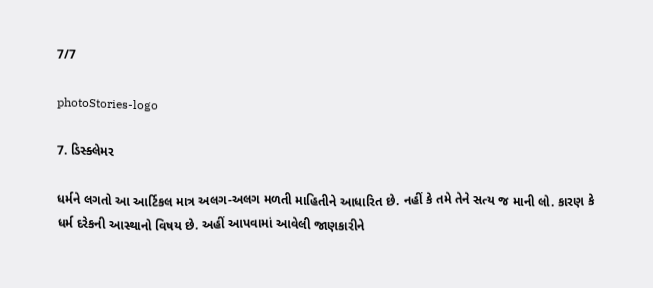7/7

photoStories-logo

7. ડિસ્ક્લેમર

ધર્મને લગતો આ આર્ટિકલ માત્ર અલગ-અલગ મળતી માહિતીને આધારિત છે. નહીં કે તમે તેને સત્ય જ માની લો. કારણ કે ધર્મ દરેકની આસ્થાનો વિષય છે. અહીં આપવામાં આવેલી જાણકારીને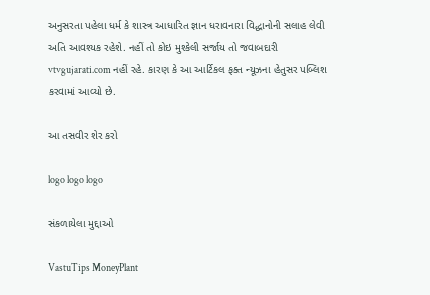અનુસરતા પહેલા ધર્મ કે શાસ્ત્ર આધારિત જ્ઞાન ધરાવનારા વિદ્ધાનોની સલાહ લેવી અતિ આવશ્યક રહેશે. નહીં તો કોઇ મુશ્કેલી સર્જાય તો જવાબદારી vtvgujarati.com નહીં રહે. કારણ કે આ આર્ટિકલ ફક્ત ન્યૂઝના હેતુસર પબ્લિશ કરવામાં આવ્યો છે.

આ તસવીર શેર કરો

logo logo logo

સંકળાયેલા મુદ્દાઓ

VastuTips MoneyPlant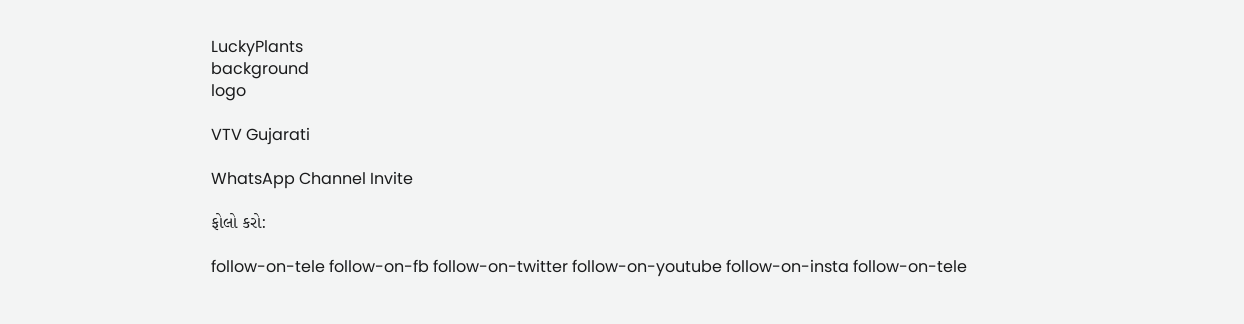LuckyPlants
background
logo

VTV Gujarati

WhatsApp Channel Invite

ફોલો કરો:

follow-on-tele follow-on-fb follow-on-twitter follow-on-youtube follow-on-insta follow-on-tele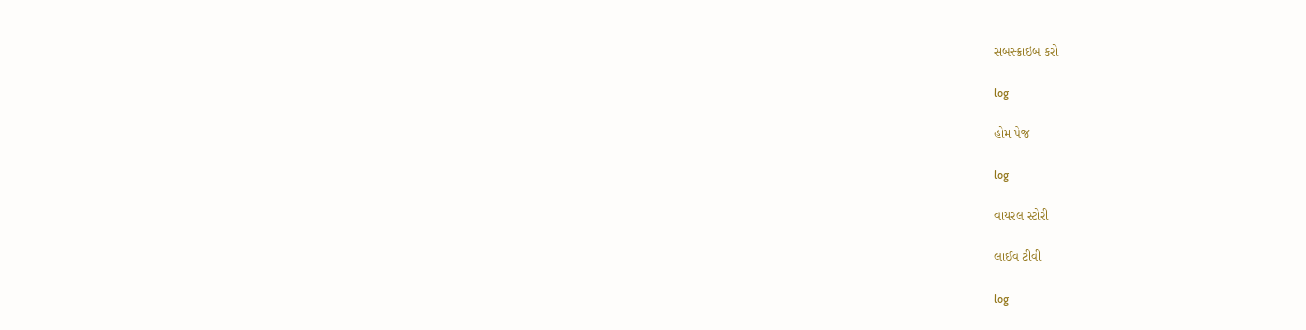સબસ્ક્રાઇબ કરો

log

હોમ પેજ

log

વાયરલ સ્ટોરી

લાઈવ ટીવી

log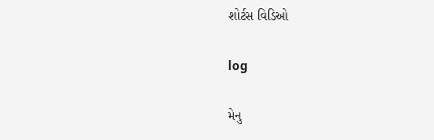શોર્ટસ વિડિઓ

log

મેનુ